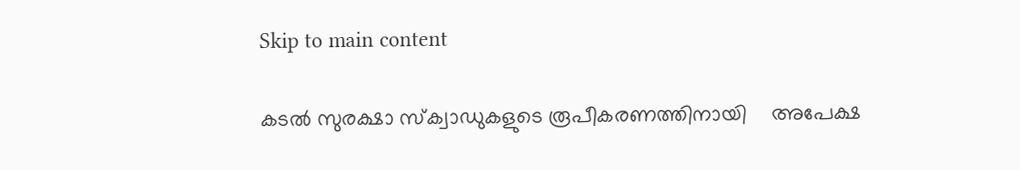Skip to main content

കടല്‍ സുരക്ഷാ സ്‌ക്വാഡുകളുടെ രൂപീകരണത്തിനായി    അപേക്ഷ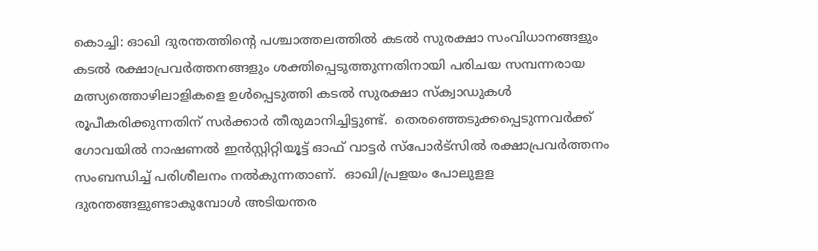കൊച്ചി: ഓഖി ദുരന്തത്തിന്റെ പശ്ചാത്തലത്തില്‍ കടല്‍ സുരക്ഷാ സംവിധാനങ്ങളും കടല്‍ രക്ഷാപ്രവര്‍ത്തനങ്ങളും ശക്തിപ്പെടുത്തുന്നതിനായി പരിചയ സമ്പന്നരായ മത്സ്യത്തൊഴിലാളികളെ ഉള്‍പ്പെടുത്തി കടല്‍ സുരക്ഷാ സ്‌ക്വാഡുകള്‍ രൂപീകരിക്കുന്നതിന് സര്‍ക്കാര്‍ തീരുമാനിച്ചിട്ടുണ്ട്.  തെരഞ്ഞെടുക്കപ്പെടുന്നവര്‍ക്ക് ഗോവയില്‍ നാഷണല്‍ ഇന്‍സ്റ്റിറ്റിയൂട്ട് ഓഫ് വാട്ടര്‍ സ്‌പോര്‍ട്‌സില്‍ രക്ഷാപ്രവര്‍ത്തനം സംബന്ധിച്ച് പരിശീലനം നല്‍കുന്നതാണ്.  ഓഖി/പ്രളയം പോലുളള ദുരന്തങ്ങളുണ്ടാകുമ്പോള്‍ അടിയന്തര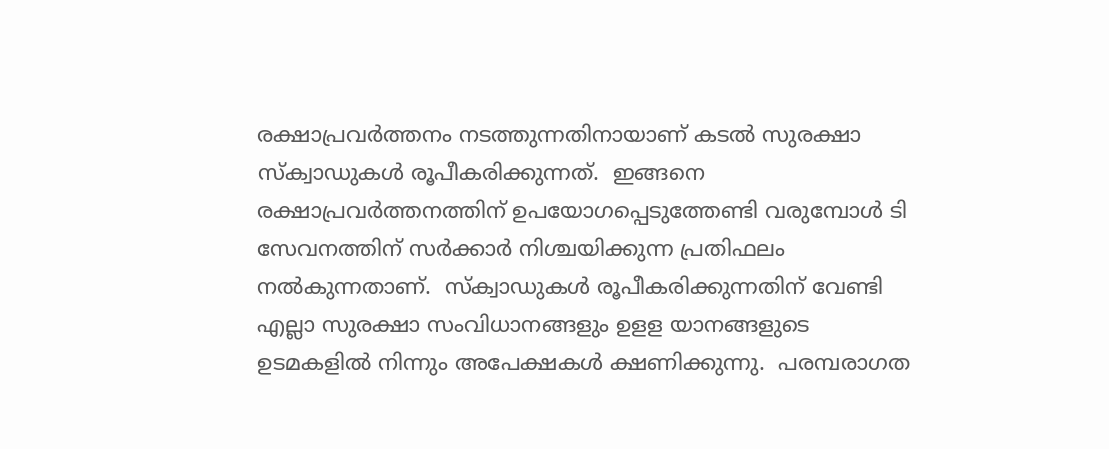രക്ഷാപ്രവര്‍ത്തനം നടത്തുന്നതിനായാണ് കടല്‍ സുരക്ഷാ സ്‌ക്വാഡുകള്‍ രൂപീകരിക്കുന്നത്.  ഇങ്ങനെ രക്ഷാപ്രവര്‍ത്തനത്തിന് ഉപയോഗപ്പെടുത്തേണ്ടി വരുമ്പോള്‍ ടി സേവനത്തിന് സര്‍ക്കാര്‍ നിശ്ചയിക്കുന്ന പ്രതിഫലം നല്‍കുന്നതാണ്.  സ്‌ക്വാഡുകള്‍ രൂപീകരിക്കുന്നതിന് വേണ്ടി എല്ലാ സുരക്ഷാ സംവിധാനങ്ങളും ഉളള യാനങ്ങളുടെ   ഉടമകളില്‍ നിന്നും അപേക്ഷകള്‍ ക്ഷണിക്കുന്നു.  പരമ്പരാഗത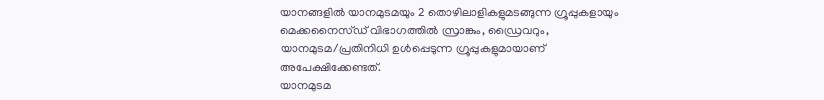യാനങ്ങളില്‍ യാനമുടമയും 2 തൊഴിലാളികളുമടങ്ങുന്ന ഗ്രൂപ്പുകളായും മെക്കനൈസ്ഡ് വിഭാഗത്തില്‍ സ്രാങ്കും, ഡ്രൈവറും, യാനമുടമ/പ്രതിനിധി ഉള്‍പ്പെടുന്ന ഗ്രൂപ്പുകളുമായാണ് അപേക്ഷിക്കേണ്ടത്.
യാനമുടമ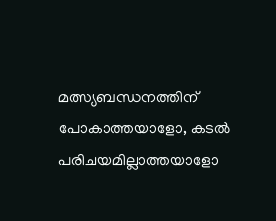മത്സ്യബന്ധനത്തിന് പോകാത്തയാളോ, കടല്‍ പരിചയമില്ലാത്തയാളോ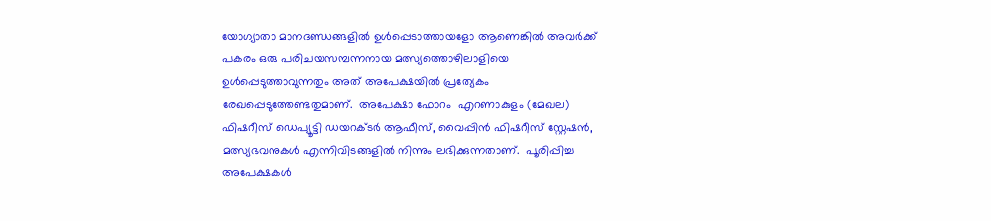യോഗ്യാതാ മാനദണ്ഡങ്ങളില്‍ ഉള്‍പ്പെടാത്തായളോ ആണെങ്കില്‍ അവര്‍ക്ക് പകരം ഒരു പരിചയസമ്പന്നനായ മത്സ്യത്തൊഴിലാളിയെ ഉള്‍പ്പെടുത്താവുന്നതും അത് അപേക്ഷയില്‍ പ്രത്യേകം രേഖപ്പെടുത്തേണ്ടതുമാണ്.  അപേക്ഷാ ഫോറം  എറണാകുളം (മേഖല) ഫിഷറീസ് ഡെപ്യൂട്ടി ഡയറക്ടര്‍ ആഫീസ്, വൈപ്പിന്‍ ഫിഷറീസ് സ്റ്റേഷന്‍, മത്സ്യഭവനുകള്‍ എന്നിവിടങ്ങളില്‍ നിന്നും ലഭിക്കുന്നതാണ്.  പൂരിപ്പിച്ച അപേക്ഷകള്‍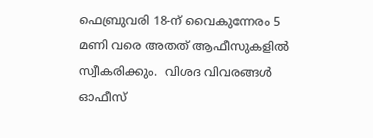ഫെബ്രുവരി 18-ന് വൈകുന്നേരം 5 മണി വരെ അതത് ആഫീസുകളില്‍ സ്വീകരിക്കും.  വിശദ വിവരങ്ങള്‍ ഓഫീസ്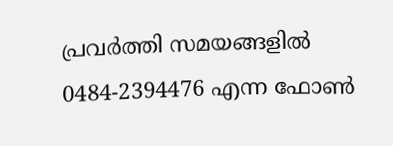പ്രവര്‍ത്തി സമയങ്ങളില്‍ 0484-2394476 എന്ന ഫോണ്‍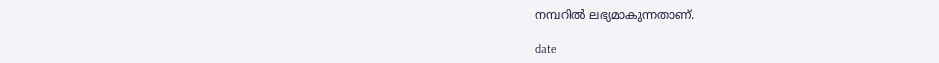നമ്പറില്‍ ലഭ്യമാകുന്നതാണ്.

date